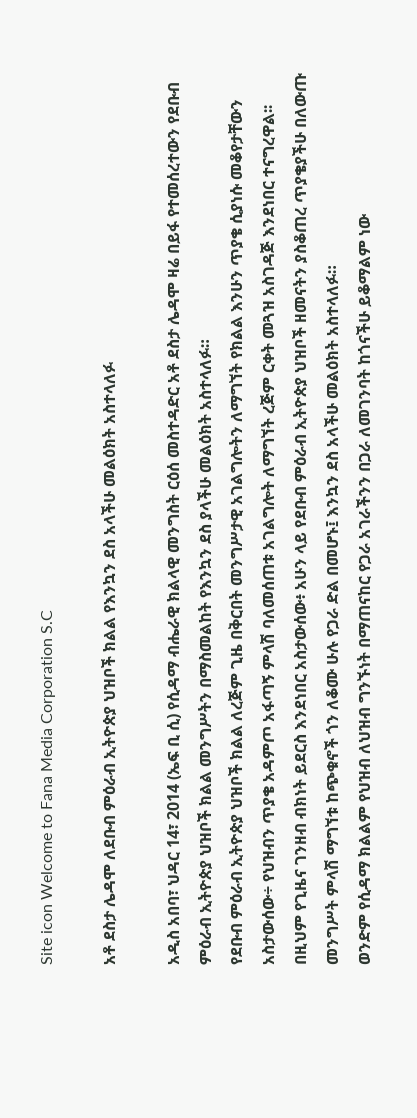Site icon Welcome to Fana Media Corporation S.C

አቶ ደስታ ሌዳሞ ለደቡብ ምዕራብ ኢትዮጵያ ህዝቦች ክልል የእንኳን ደስ አላችሁ መልዕክት አስተላለፉ

አዲስ አበባ፣ ህዳር 14፣ 2014 (ኤፍ ቢ ሲ) የሲዳማ ብሔራዊ ክልላዊ መንግስት ርዕሰ መስተዳድር አቶ ደስታ ሌዳሞ ዛሬ በይፋ የተመሰረተውን የደቡብ ምዕራብ ኢትዮጵያ ህዝቦች ክልል መንግሥትን በማስመልከት የእንኳን ደስ ያላችሁ መልዕክት አስተላለፉ።
የደቡብ ምዕራብ ኢትዮጵያ ህዝቦች ክልል ለረጅም ጊዜ በቅርበት መንግሥታዊ አገልግሎትን ለማግኘት የክልል እንሁን ጥያቄ ሲያነሱ መቆየታቸውን አስታውሰው÷ የህዝብን ጥያቄ አዳምጦ አፋጣኝ ምላሽ ባለመሰጠቱ አገልግሎት ለማግኘት ረጅም ርቀት መጓዝ አስገዳጅ እንደነበር ተናግረዋል፡፡
በዚህም የጊዜና ገንዘብ ብክነት ይደርስ እንደነበር አስታውሰው፥ አሁን ላይ የደቡብ ምዕራብ ኢትዮጵያ ህዝቦች ዘመናትን ያስቆጠረ ጥያቄያችሁ በለውጡ መንግሥት ምላሽ ማግኘቱ ከጭቁኖች ጎን ለቆሙ ሁሉ የጋራ ድል በመሆኑ፤ እንኳን ደስ አላችሁ መልዕክት አስተላለፉ።
ወንድም የሲዳማ ክልልም የህዝብ ለህዝብ ግንኙነት በማጠናከር የጋራ አገራችንን በጋራ ለመገንባት ከጎናችሁ ይቆማልም ነው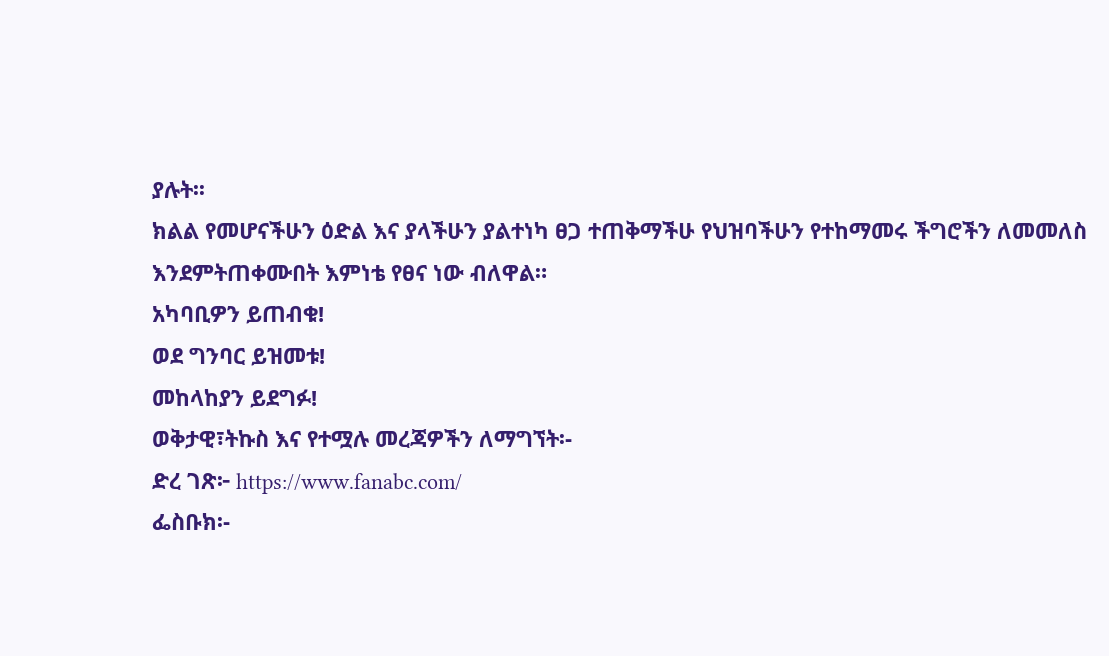ያሉት፡፡
ክልል የመሆናችሁን ዕድል እና ያላችሁን ያልተነካ ፀጋ ተጠቅማችሁ የህዝባችሁን የተከማመሩ ችግሮችን ለመመለስ እንደምትጠቀሙበት እምነቴ የፀና ነው ብለዋል።
አካባቢዎን ይጠብቁ!
ወደ ግንባር ይዝመቱ!
መከላከያን ይደግፉ!
ወቅታዊ፣ትኩስ እና የተሟሉ መረጃዎችን ለማግኘት፡-
ድረ ገጽ፦ https://www.fanabc.com/
ፌስቡክ፡-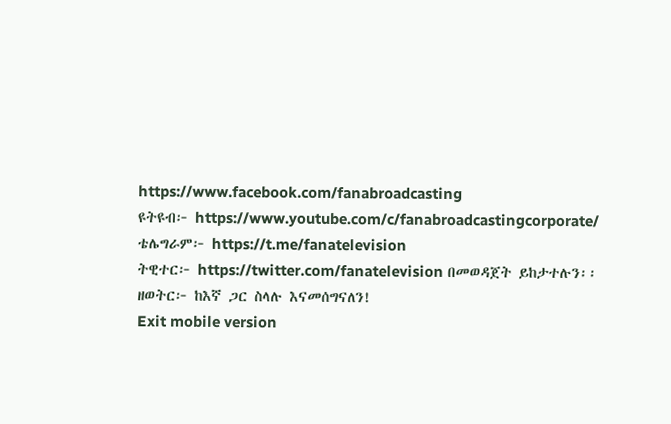https://www.facebook.com/fanabroadcasting
ዩትዩብ፦ https://www.youtube.com/c/fanabroadcastingcorporate/
ቴሌግራም፦ https://t.me/fanatelevision
ትዊተር፦ https://twitter.com/fanatelevision በመወዳጀት ይከታተሉን፡፡
ዘወትር፦ ከእኛ ጋር ስላሉ እናመሰግናለን!
Exit mobile version